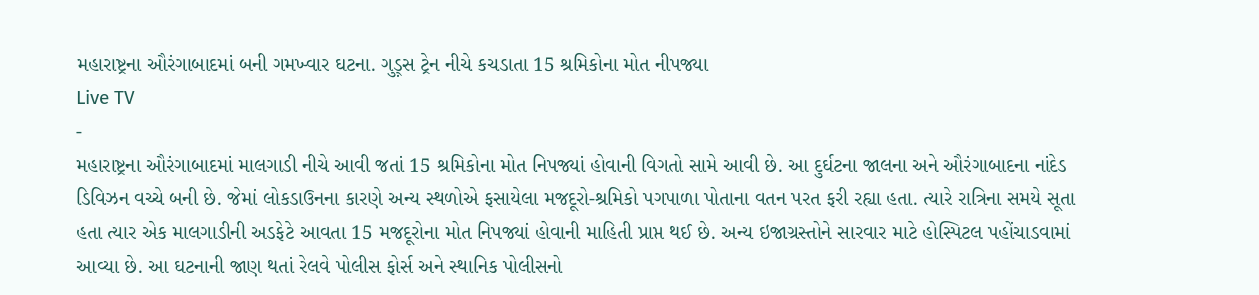મહારાષ્ટ્રના ઔરંગાબાદમાં બની ગમખ્વાર ઘટના. ગુડ઼્સ ટ્રેન નીચે કચડાતા 15 શ્રમિકોના મોત નીપજ્યા
Live TV
-
મહારાષ્ટ્રના ઔરંગાબાદમાં માલગાડી નીચે આવી જતાં 15 શ્રમિકોના મોત નિપજ્યાં હોવાની વિગતો સામે આવી છે. આ દુર્ઘટના જાલના અને ઔરંગાબાદના નાંદેડ ડિવિઝન વચ્ચે બની છે. જેમાં લોકડાઉનના કારણે અન્ય સ્થળોએ ફસાયેલા મજદૂરો-શ્રમિકો પગપાળા પોતાના વતન પરત ફરી રહ્યા હતા. ત્યારે રાત્રિના સમયે સૂતા હતા ત્યાર એક માલગાડીની અડફેટે આવતા 15 મજદૂરોના મોત નિપજ્યાં હોવાની માહિતી પ્રાપ્ત થઈ છે. અન્ય ઇજાગ્રસ્તોને સારવાર માટે હોસ્પિટલ પહોંચાડવામાં આવ્યા છે. આ ઘટનાની જાણ થતાં રેલવે પોલીસ ફોર્સ અને સ્થાનિક પોલીસનો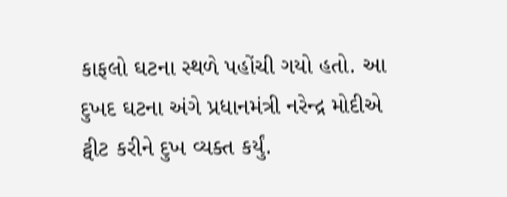કાફલો ઘટના સ્થળે પહોંચી ગયો હતો. આ દુખદ ઘટના અંગે પ્રધાનમંત્રી નરેન્દ્ર મોદીએ ટ્વીટ કરીને દુખ વ્યક્ત કર્યું.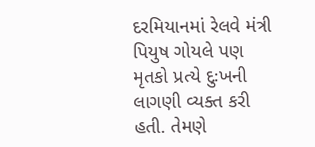દરમિયાનમાં રેલવે મંત્રી પિયુષ ગોયલે પણ મૃતકો પ્રત્યે દુઃખની લાગણી વ્યક્ત કરી હતી. તેમણે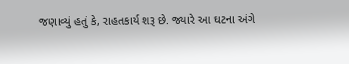જણાવ્યું હતું કે, રાહતકાર્ય શરૂ છે. જ્યારે આ ઘટના અંગે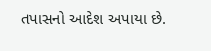તપાસનો આદેશ અપાયા છે.